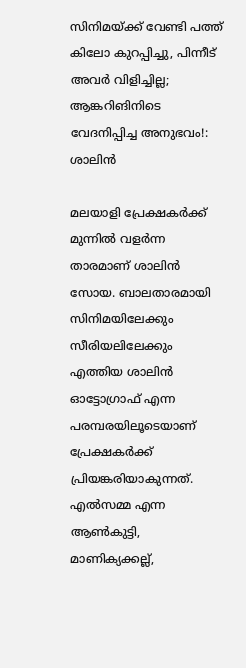സിനിമയ്ക്ക് വേണ്ടി പത്ത് കിലോ കുറപ്പിച്ചു, പിന്നീട് അവർ വിളിച്ചില്ല; ആങ്കറിങിനിടെ വേദനിപ്പിച്ച അനുഭവം!: ശാലിൻ

മലയാളി പ്രേക്ഷകർക്ക് മുന്നിൽ വളർന്ന താരമാണ് ശാലിൻ സോയ. ബാലതാരമായി സിനിമയിലേക്കും സീരിയലിലേക്കും എത്തിയ ശാലിൻ ഓട്ടോഗ്രാഫ് എന്ന പരമ്പരയിലൂടെയാണ് പ്രേക്ഷകർക്ക് പ്രിയങ്കരിയാകുന്നത്. എൽസമ്മ എന്ന ആൺകുട്ടി, മാണിക്യക്കല്ല്,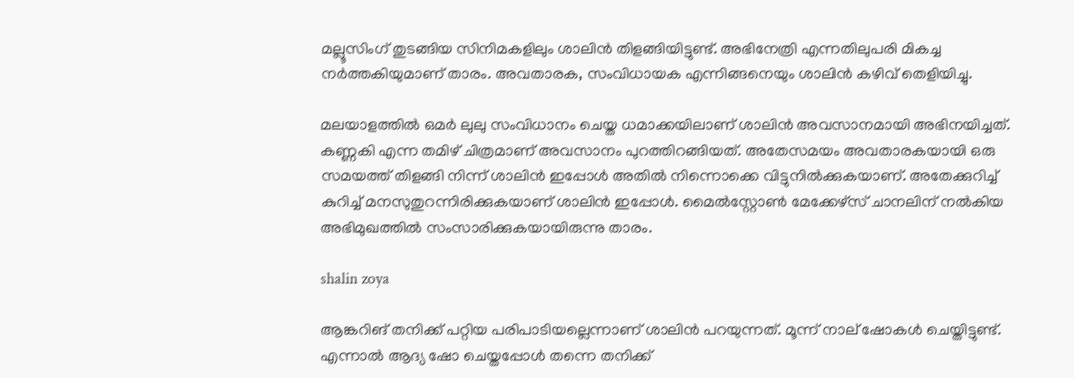മല്ലൂസിംഗ് തുടങ്ങിയ സിനിമകളിലും ശാലിൻ തിളങ്ങിയിട്ടുണ്ട്. അഭിനേത്രി എന്നതിലുപരി മികച്ച നർത്തകിയുമാണ് താരം. അവതാരക, സംവിധായക എന്നിങ്ങനെയും ശാലിൻ കഴിവ് തെളിയിച്ചു.

മലയാളത്തിൽ ഒമർ ലുലു സംവിധാനം ചെയ്ത ധമാക്കയിലാണ് ശാലിൻ അവസാനമായി അഭിനയിച്ചത്. കണ്ണകി എന്ന തമിഴ് ചിത്രമാണ് അവസാനം പുറത്തിറങ്ങിയത്. അതേസമയം അവതാരകയായി ഒരു സമയത്ത് തിളങ്ങി നിന്ന് ശാലിൻ ഇപ്പോൾ അതിൽ നിന്നൊക്കെ വിട്ടുനിൽക്കുകയാണ്. അതേക്കുറിച്ച് കുറിച്ച് മനസുതുറന്നിരിക്കുകയാണ് ശാലിൻ ഇപ്പോൾ. മൈൽസ്റ്റോൺ മേക്കേഴ്‌സ് ചാനലിന് നൽകിയ അഭിമുഖത്തിൽ സംസാരിക്കുകയായിരുന്നു താരം.

shalin zoya

ആങ്കറിങ് തനിക്ക് പറ്റിയ പരിപാടിയല്ലെന്നാണ് ശാലിൻ പറയുന്നത്. മൂന്ന് നാല് ഷോകൾ ചെയ്തിട്ടുണ്ട്. എന്നാൽ ആദ്യ ഷോ ചെയ്തപ്പോൾ തന്നെ തനിക്ക്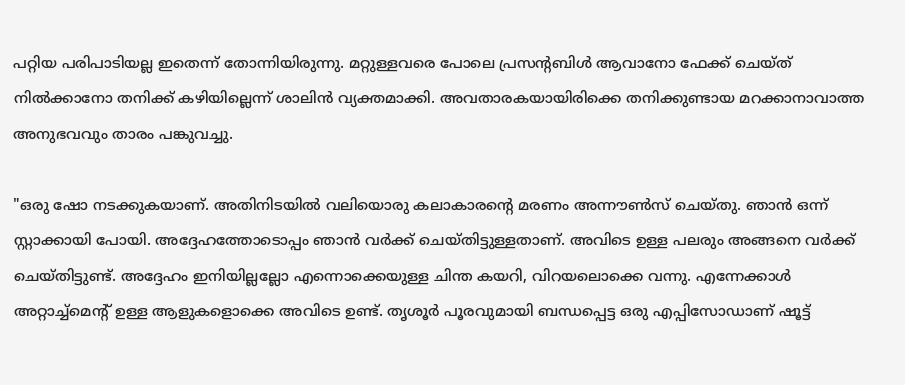പറ്റിയ പരിപാടിയല്ല ഇതെന്ന് തോന്നിയിരുന്നു. മറ്റുള്ളവരെ പോലെ പ്രസന്റബിൾ ആവാനോ ഫേക്ക് ചെയ്ത് നിൽക്കാനോ തനിക്ക് കഴിയില്ലെന്ന് ശാലിൻ വ്യക്തമാക്കി. അവതാരകയായിരിക്കെ തനിക്കുണ്ടായ മറക്കാനാവാത്ത അനുഭവവും താരം പങ്കുവച്ചു.

"ഒരു ഷോ നടക്കുകയാണ്. അതിനിടയിൽ വലിയൊരു കലാകാരന്റെ മരണം അന്നൗൺസ് ചെയ്തു. ഞാൻ ഒന്ന് സ്റ്റാക്കായി പോയി. അദ്ദേഹത്തോടൊപ്പം ഞാൻ വർക്ക് ചെയ്തിട്ടുള്ളതാണ്. അവിടെ ഉള്ള പലരും അങ്ങനെ വർക്ക് ചെയ്തിട്ടുണ്ട്. അദ്ദേഹം ഇനിയില്ലല്ലോ എന്നൊക്കെയുള്ള ചിന്ത കയറി, വിറയലൊക്കെ വന്നു. എന്നേക്കാൾ അറ്റാച്ച്മെന്റ് ഉള്ള ആളുകളൊക്കെ അവിടെ ഉണ്ട്. തൃശൂർ പൂരവുമായി ബന്ധപ്പെട്ട ഒരു എപ്പിസോഡാണ് ഷൂട്ട്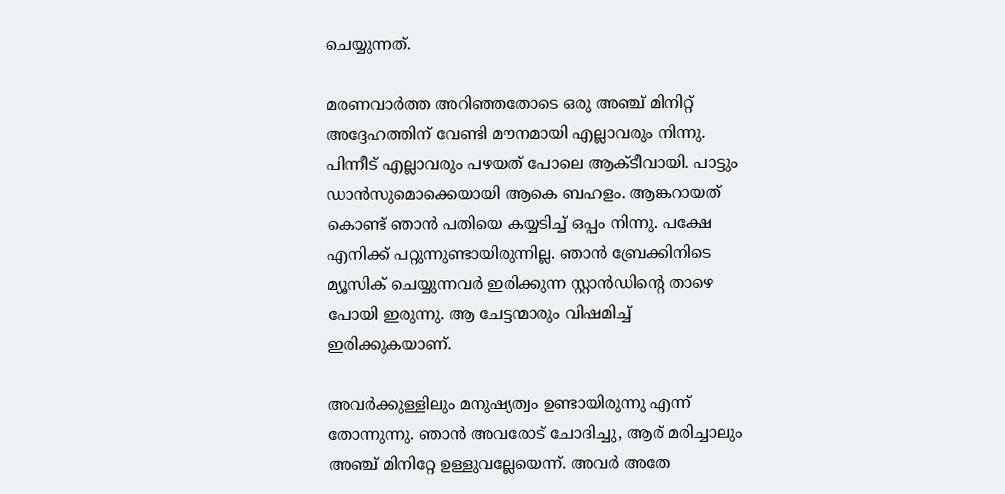ചെയ്യുന്നത്.

മരണവാർത്ത അറിഞ്ഞതോടെ ഒരു അഞ്ച് മിനിറ്റ് അദ്ദേഹത്തിന് വേണ്ടി മൗനമായി എല്ലാവരും നിന്നു. പിന്നീട് എല്ലാവരും പഴയത് പോലെ ആക്ടീവായി. പാട്ടും ഡാൻസുമൊക്കെയായി ആകെ ബഹളം. ആങ്കറായത് കൊണ്ട് ഞാൻ പതിയെ കയ്യടിച്ച് ഒപ്പം നിന്നു. പക്ഷേ എനിക്ക് പറ്റുന്നുണ്ടായിരുന്നില്ല. ഞാൻ ബ്രേക്കിനിടെ മ്യൂസിക് ചെയ്യുന്നവർ ഇരിക്കുന്ന സ്റ്റാൻഡിന്റെ താഴെ പോയി ഇരുന്നു. ആ ചേട്ടന്മാരും വിഷമിച്ച് ഇരിക്കുകയാണ്.

അവർക്കുള്ളിലും മനുഷ്യത്വം ഉണ്ടായിരുന്നു എന്ന് തോന്നുന്നു. ഞാൻ അവരോട് ചോദിച്ചു, ആര് മരിച്ചാലും അഞ്ച് മിനിറ്റേ ഉള്ളുവല്ലേയെന്ന്. അവർ അതേ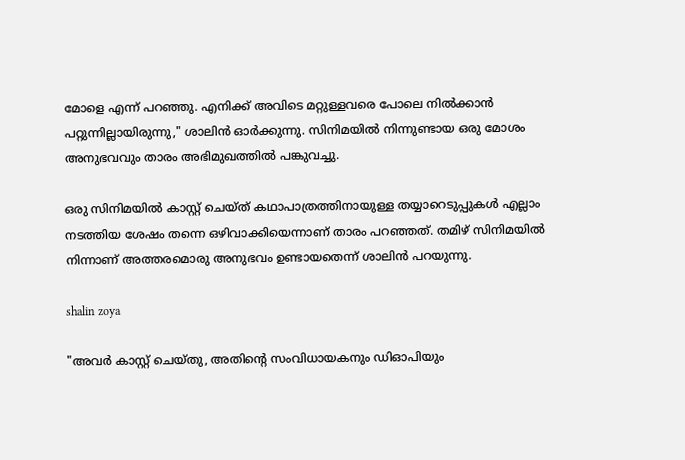മോളെ എന്ന് പറഞ്ഞു. എനിക്ക് അവിടെ മറ്റുള്ളവരെ പോലെ നിൽക്കാൻ പറ്റുന്നില്ലായിരുന്നു," ശാലിൻ ഓർക്കുന്നു. സിനിമയിൽ നിന്നുണ്ടായ ഒരു മോശം അനുഭവവും താരം അഭിമുഖത്തിൽ പങ്കുവച്ചു.

ഒരു സിനിമയിൽ കാസ്റ്റ് ചെയ്ത് കഥാപാത്രത്തിനായുള്ള തയ്യാറെടുപ്പുകൾ എല്ലാം നടത്തിയ ശേഷം തന്നെ ഒഴിവാക്കിയെന്നാണ് താരം പറഞ്ഞത്. തമിഴ് സിനിമയിൽ നിന്നാണ് അത്തരമൊരു അനുഭവം ഉണ്ടായതെന്ന് ശാലിൻ പറയുന്നു.

shalin zoya

"അവർ കാസ്റ്റ് ചെയ്തു, അതിന്റെ സംവിധായകനും ഡിഓപിയും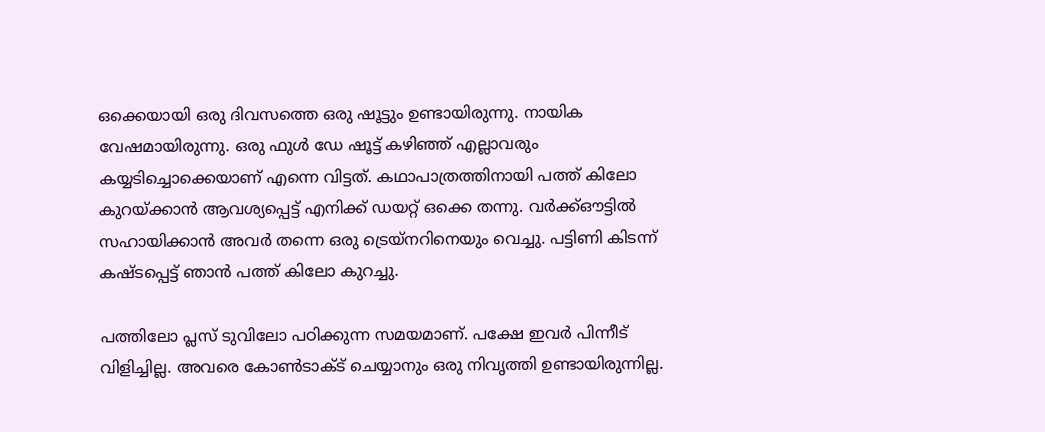ഒക്കെയായി ഒരു ദിവസത്തെ ഒരു ഷൂട്ടും ഉണ്ടായിരുന്നു. നായിക വേഷമായിരുന്നു. ഒരു ഫുൾ ഡേ ഷൂട്ട് കഴിഞ്ഞ് എല്ലാവരും കയ്യടിച്ചൊക്കെയാണ് എന്നെ വിട്ടത്. കഥാപാത്രത്തിനായി പത്ത് കിലോ കുറയ്ക്കാൻ ആവശ്യപ്പെട്ട് എനിക്ക് ഡയറ്റ് ഒക്കെ തന്നു. വർക്ക്ഔട്ടിൽ സഹായിക്കാൻ അവർ തന്നെ ഒരു ട്രെയ്‌നറിനെയും വെച്ചു. പട്ടിണി കിടന്ന് കഷ്ടപ്പെട്ട് ഞാൻ പത്ത് കിലോ കുറച്ചു.

പത്തിലോ പ്ലസ് ടുവിലോ പഠിക്കുന്ന സമയമാണ്. പക്ഷേ ഇവർ പിന്നീട് വിളിച്ചില്ല. അവരെ കോൺടാക്ട് ചെയ്യാനും ഒരു നിവൃത്തി ഉണ്ടായിരുന്നില്ല.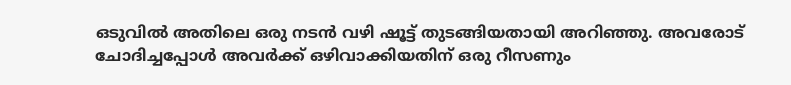ഒടുവിൽ അതിലെ ഒരു നടൻ വഴി ഷൂട്ട് തുടങ്ങിയതായി അറിഞ്ഞു. അവരോട് ചോദിച്ചപ്പോൾ അവർക്ക് ഒഴിവാക്കിയതിന് ഒരു റീസണും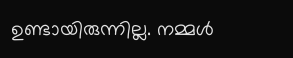ഉണ്ടായിരുന്നില്ല. നമ്മൾ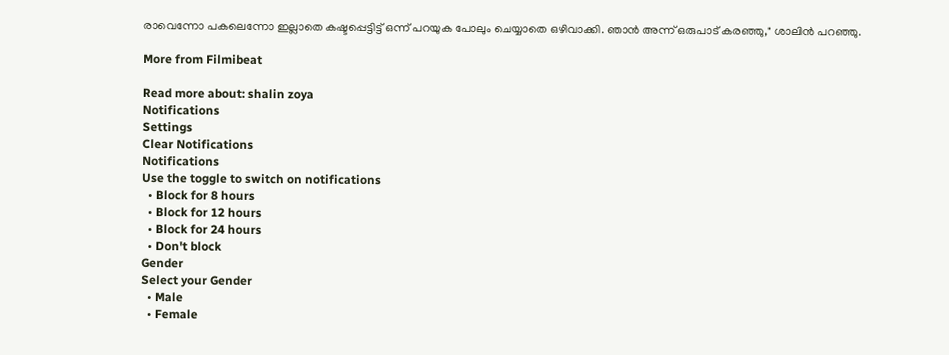രാവെന്നോ പകലെന്നോ ഇല്ലാതെ കഷ്ടപ്പെട്ടിട്ട് ഒന്ന് പറയുക പോലും ചെയ്യാതെ ഒഴിവാക്കി. ഞാൻ അന്ന് ഒരുപാട് കരഞ്ഞു," ശാലിൻ പറഞ്ഞു.

More from Filmibeat

Read more about: shalin zoya
Notifications
Settings
Clear Notifications
Notifications
Use the toggle to switch on notifications
  • Block for 8 hours
  • Block for 12 hours
  • Block for 24 hours
  • Don't block
Gender
Select your Gender
  • Male
  • Female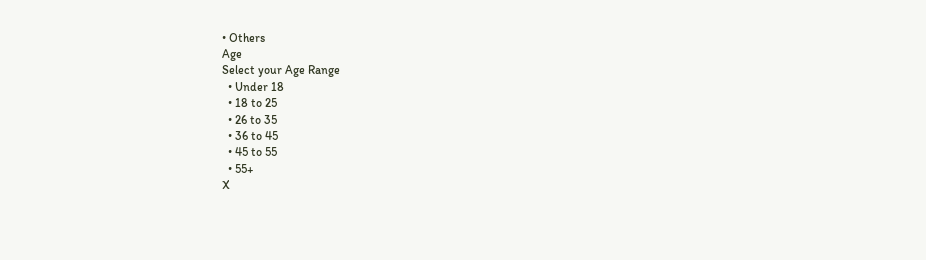• Others
Age
Select your Age Range
  • Under 18
  • 18 to 25
  • 26 to 35
  • 36 to 45
  • 45 to 55
  • 55+
X